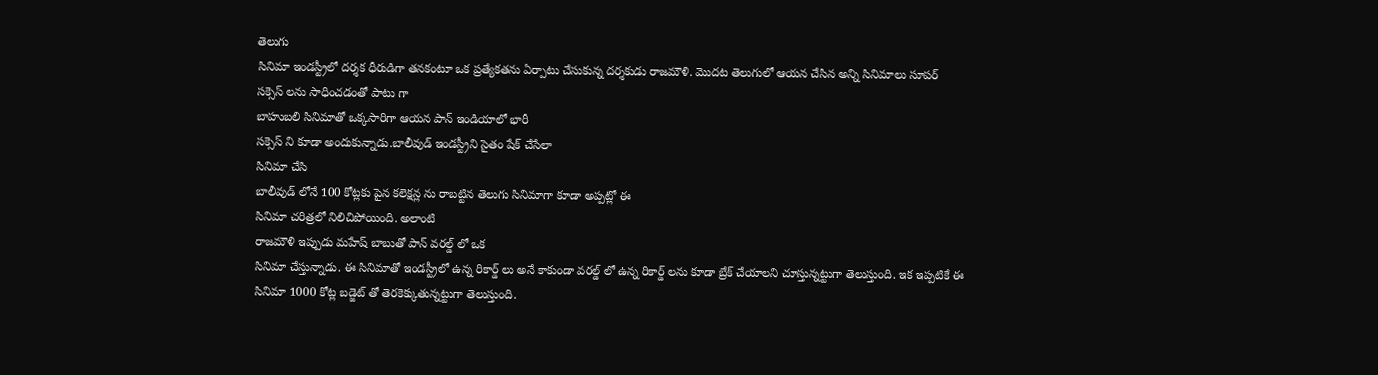తెలుగు
సినిమా ఇండస్ట్రీలో దర్శక ధీరుడిగా తనకంటూ ఒక ప్రత్యేకతను ఏర్పాటు చేసుకున్న దర్శకుడు రాజమౌళి. మొదట తెలుగులో ఆయన చేసిన అన్ని సినిమాలు సూపర్
సక్సెస్ లను సాధించడంతో పాటు గా
బాహుబలి సినిమాతో ఒక్కసారిగా ఆయన పాన్ ఇండియాలో భారీ
సక్సెస్ ని కూడా అందుకున్నాడు.బాలీవుడ్ ఇండస్ట్రీని సైతం షేక్ చేసేలా
సినిమా చేసి
బాలీవుడ్ లోనే 100 కోట్లకు పైన కలెక్షన్ల ను రాబట్టిన తెలుగు సినిమాగా కూడా అప్పట్లో ఈ
సినిమా చరిత్రలో నిలిచిపోయింది. అలాంటి
రాజమౌళి ఇప్పుడు మహేష్ బాబుతో పాన్ వరల్డ్ లో ఒక
సినిమా చేస్తున్నాడు. ఈ సినిమాతో ఇండస్ట్రీలో ఉన్న రికార్డ్ లు అనే కాకుండా వరల్డ్ లో ఉన్న రికార్డ్ లను కూడా బ్రేక్ చేయాలని చూస్తున్నట్టుగా తెలుస్తుంది. ఇక ఇప్పటికే ఈ
సినిమా 1000 కోట్ల బడ్జెట్ తో తెరకెక్కుతున్నట్టుగా తెలుస్తుంది.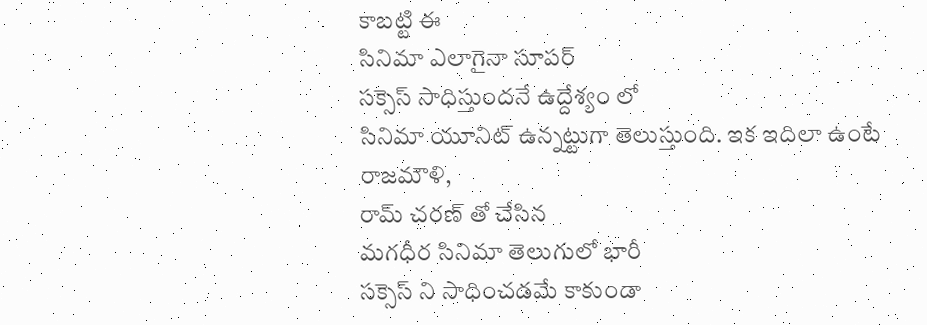కాబట్టి ఈ
సినిమా ఎలాగైనా సూపర్
సక్సెస్ సాధిస్తుందనే ఉద్దేశ్యం లో
సినిమా యూనిట్ ఉన్నట్టుగా తెలుస్తుంది. ఇక ఇదిలా ఉంటే
రాజమౌళి,
రామ్ చరణ్ తో చేసిన
మగధీర సినిమా తెలుగులో భారీ
సక్సెస్ ని సాధించడమే కాకుండా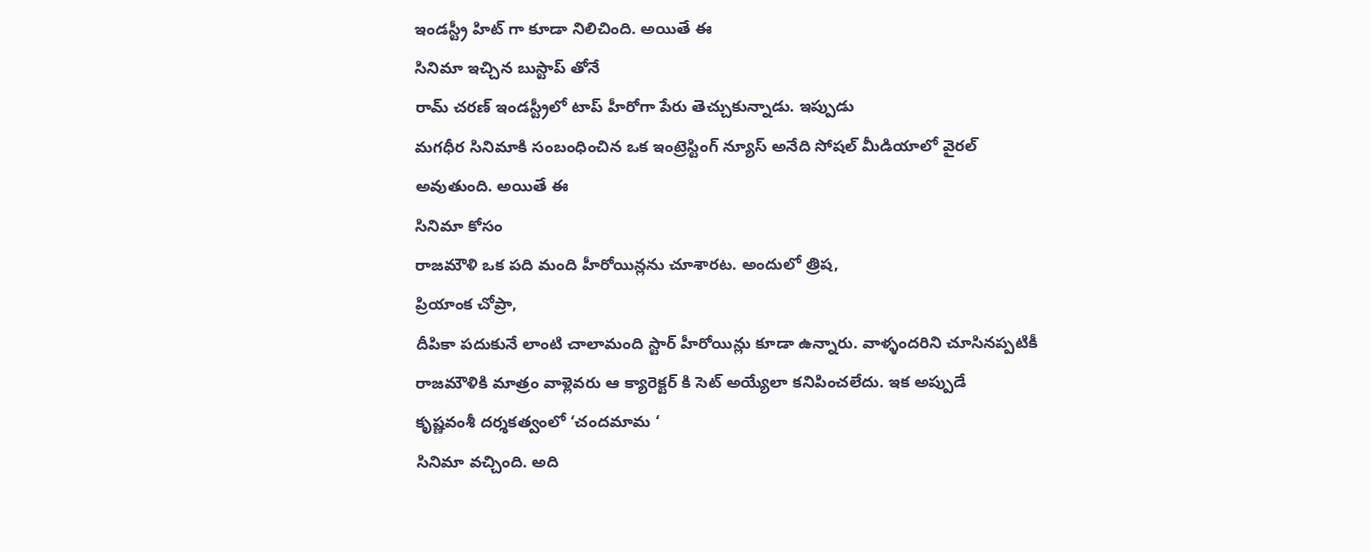ఇండస్ట్రీ హిట్ గా కూడా నిలిచింది. అయితే ఈ
సినిమా ఇచ్చిన బుస్టాప్ తోనే
రామ్ చరణ్ ఇండస్ట్రీలో టాప్ హీరోగా పేరు తెచ్చుకున్నాడు. ఇప్పుడు
మగధీర సినిమాకి సంబంధించిన ఒక ఇంట్రెస్టింగ్ న్యూస్ అనేది సోషల్ మీడియాలో వైరల్ అవుతుంది. అయితే ఈ
సినిమా కోసం
రాజమౌళి ఒక పది మంది హీరోయిన్లను చూశారట. అందులో త్రిష,
ప్రియాంక చోప్రా,
దీపికా పదుకునే లాంటి చాలామంది స్టార్ హీరోయిన్లు కూడా ఉన్నారు. వాళ్ళందరిని చూసినప్పటికీ రాజమౌళికి మాత్రం వాళ్లెవరు ఆ క్యారెక్టర్ కి సెట్ అయ్యేలా కనిపించలేదు. ఇక అప్పుడే
కృష్ణవంశీ దర్శకత్వంలో ‘చందమామ ‘
సినిమా వచ్చింది. అది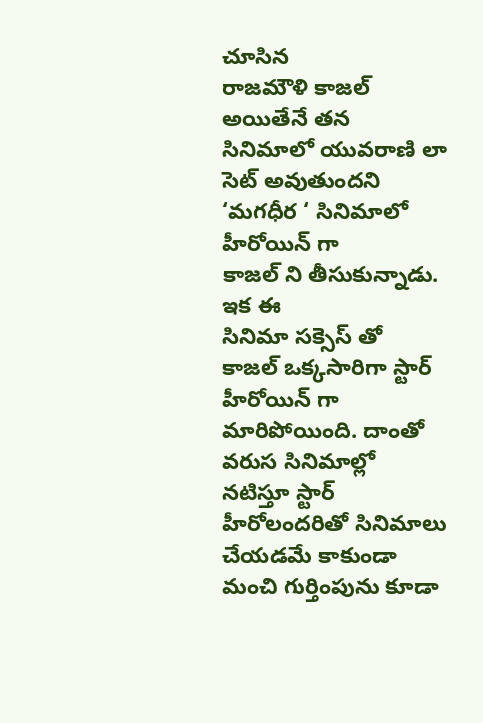చూసిన
రాజమౌళి కాజల్ అయితేనే తన సినిమాలో యువరాణి లా సెట్ అవుతుందని ‘మగధీర ‘ సినిమాలో
హీరోయిన్ గా
కాజల్ ని తీసుకున్నాడు. ఇక ఈ
సినిమా సక్సెస్ తో
కాజల్ ఒక్కసారిగా స్టార్
హీరోయిన్ గా మారిపోయింది. దాంతో వరుస సినిమాల్లో నటిస్తూ స్టార్ హీరోలందరితో సినిమాలు చేయడమే కాకుండా మంచి గుర్తింపును కూడా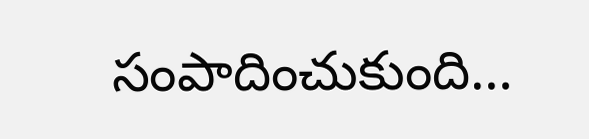సంపాదించుకుంది…